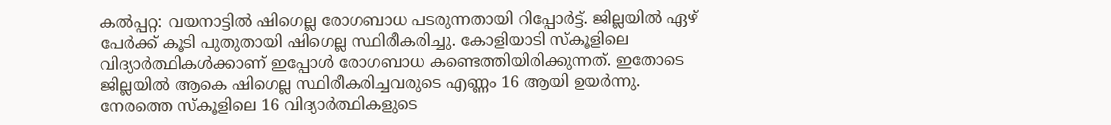കൽപ്പറ്റ: വയനാട്ടിൽ ഷിഗെല്ല രോഗബാധ പടരുന്നതായി റിപ്പോർട്ട്. ജില്ലയിൽ ഏഴ് പേർക്ക് കൂടി പുതുതായി ഷിഗെല്ല സ്ഥിരീകരിച്ചു. കോളിയാടി സ്കൂളിലെ വിദ്യാർത്ഥികൾക്കാണ് ഇപ്പോൾ രോഗബാധ കണ്ടെത്തിയിരിക്കുന്നത്. ഇതോടെ ജില്ലയിൽ ആകെ ഷിഗെല്ല സ്ഥിരീകരിച്ചവരുടെ എണ്ണം 16 ആയി ഉയർന്നു.
നേരത്തെ സ്കൂളിലെ 16 വിദ്യാർത്ഥികളുടെ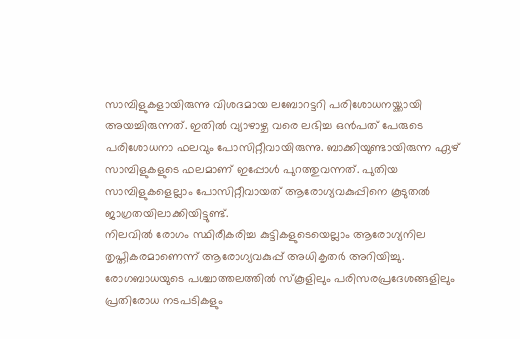സാമ്പിളുകളായിരുന്നു വിശദമായ ലബോറട്ടറി പരിശോധനയ്ക്കായി അയച്ചിരുന്നത്. ഇതിൽ വ്യാഴാഴ്ച വരെ ലഭിച്ച ഒൻപത് പേരുടെ പരിശോധനാ ഫലവും പോസിറ്റീവായിരുന്നു. ബാക്കിയുണ്ടായിരുന്ന ഏഴ് സാമ്പിളുകളുടെ ഫലമാണ് ഇപ്പോൾ പുറത്തുവന്നത്. പുതിയ സാമ്പിളുകളെല്ലാം പോസിറ്റീവായത് ആരോഗ്യവകുപ്പിനെ കൂടുതൽ ജാഗ്രതയിലാക്കിയിട്ടുണ്ട്.
നിലവിൽ രോഗം സ്ഥിരീകരിച്ച കുട്ടികളുടെയെല്ലാം ആരോഗ്യനില തൃപ്തികരമാണെന്ന് ആരോഗ്യവകുപ്പ് അധികൃതർ അറിയിച്ചു. രോഗബാധയുടെ പശ്ചാത്തലത്തിൽ സ്കൂളിലും പരിസരപ്രദേശങ്ങളിലും പ്രതിരോധ നടപടികളും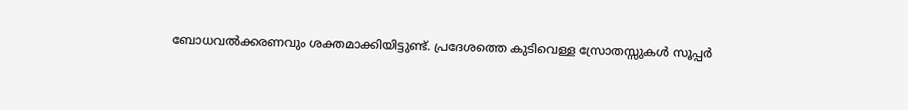ബോധവൽക്കരണവും ശക്തമാക്കിയിട്ടുണ്ട്. പ്രദേശത്തെ കുടിവെള്ള സ്രോതസ്സുകൾ സൂപ്പർ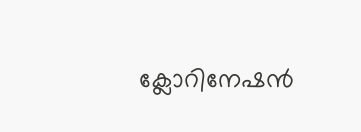ക്ലോറിനേഷൻ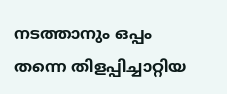നടത്താനും ഒപ്പം തന്നെ തിളപ്പിച്ചാറ്റിയ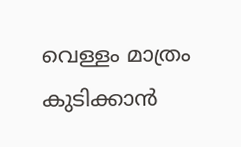വെള്ളം മാത്രം കുടിക്കാൻ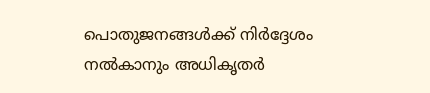പൊതുജനങ്ങൾക്ക് നിർദ്ദേശം നൽകാനും അധികൃതർ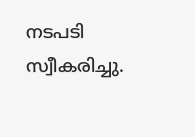നടപടി സ്വീകരിച്ചു.